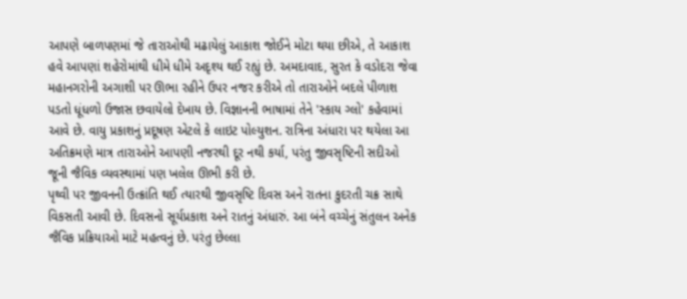આપણે બાળપણમાં જે તારાઓથી મઢાયેલું આકાશ જોઈને મોટા થયા છીએ, તે આકાશ હવે આપણાં શહેરોમાંથી ધીમે ધીમે અદૃશ્ય થઈ રહ્યું છે. અમદાવાદ, સુરત કે વડોદરા જેવા મહાનગરોની અગાશી પર ઊભા રહીને ઉપર નજર કરીએ તો તારાઓને બદલે પીળાશ પડતો ધૂંધળો ઉજાસ છવાયેલો દેખાય છે. વિજ્ઞાનની ભાષામાં તેને 'સ્કાય ગ્લો' કહેવામાં આવે છે. વાયુ પ્રકાશનું પ્રદૂષણ એટલે કે લાઇટ પોલ્યુશન. રાત્રિના અંધારા પર થયેલા આ અતિક્રમણે માત્ર તારાઓને આપણી નજરથી દૂર નથી કર્યા, પરંતુ જીવસૃષ્ટિની સદીઓ જૂની જૈવિક વ્યવસ્થામાં પણ ખલેલ ઊભી કરી છે.
પૃથ્વી પર જીવનની ઉત્ક્રાંતિ થઈ ત્યારથી જીવસૃષ્ટિ દિવસ અને રાતના કુદરતી ચક્ર સાથે વિકસતી આવી છે. દિવસનો સૂર્યપ્રકાશ અને રાતનું અંધારું. આ બંને વચ્ચેનું સંતુલન અનેક જૈવિક પ્રક્રિયાઓ માટે મહત્વનું છે. પરંતુ છેલ્લા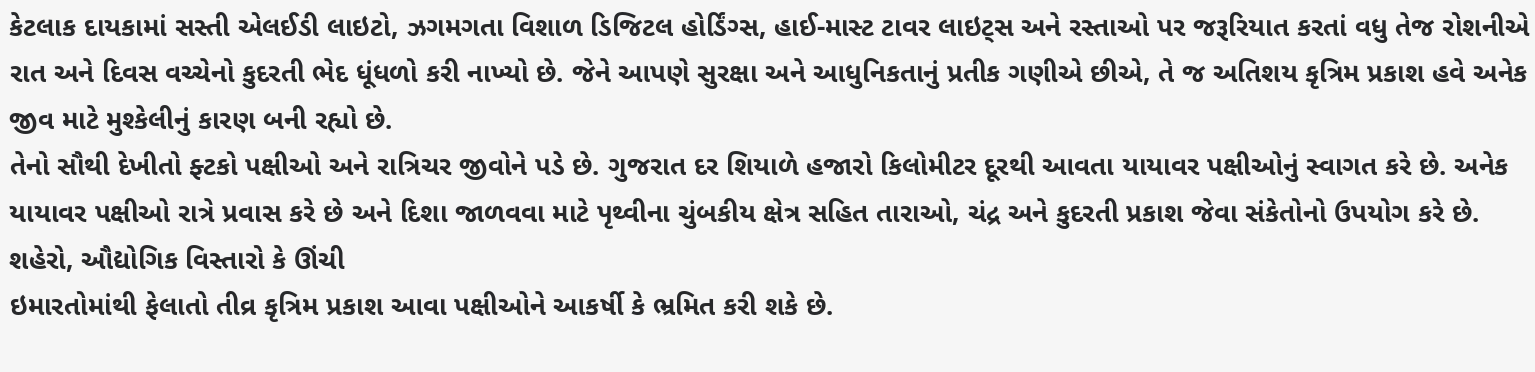કેટલાક દાયકામાં સસ્તી એલઈડી લાઇટો, ઝગમગતા વિશાળ ડિજિટલ હોર્ડિંગ્સ, હાઈ-માસ્ટ ટાવર લાઇટ્સ અને રસ્તાઓ પર જરૂરિયાત કરતાં વધુ તેજ રોશનીએ રાત અને દિવસ વચ્ચેનો કુદરતી ભેદ ધૂંધળો કરી નાખ્યો છે. જેને આપણે સુરક્ષા અને આધુનિકતાનું પ્રતીક ગણીએ છીએ, તે જ અતિશય કૃત્રિમ પ્રકાશ હવે અનેક જીવ માટે મુશ્કેલીનું કારણ બની રહ્યો છે.
તેનો સૌથી દેખીતો ફ્ટકો પક્ષીઓ અને રાત્રિચર જીવોને પડે છે. ગુજરાત દર શિયાળે હજારો કિલોમીટર દૂરથી આવતા યાયાવર પક્ષીઓનું સ્વાગત કરે છે. અનેક યાયાવર પક્ષીઓ રાત્રે પ્રવાસ કરે છે અને દિશા જાળવવા માટે પૃથ્વીના ચુંબકીય ક્ષેત્ર સહિત તારાઓ, ચંદ્ર અને કુદરતી પ્રકાશ જેવા સંકેતોનો ઉપયોગ કરે છે. શહેરો, ઔદ્યોગિક વિસ્તારો કે ઊંચી
ઇમારતોમાંથી ફેલાતો તીવ્ર કૃત્રિમ પ્રકાશ આવા પક્ષીઓને આકર્ષી કે ભ્રમિત કરી શકે છે.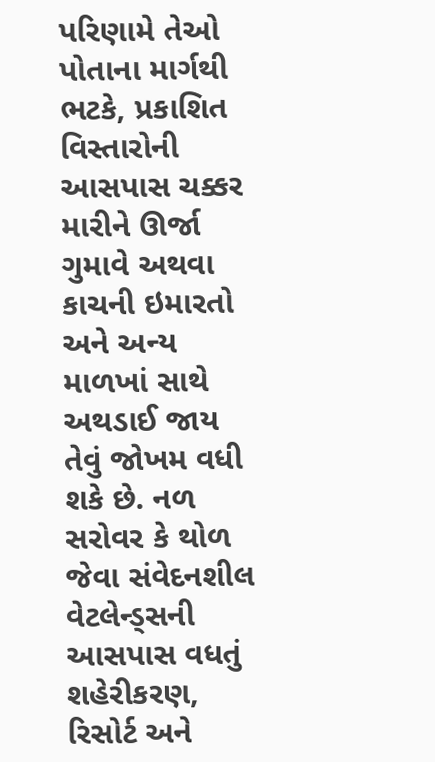પરિણામે તેઓ પોતાના માર્ગથી ભટકે, પ્રકાશિત વિસ્તારોની આસપાસ ચક્કર મારીને ઊર્જા ગુમાવે અથવા કાચની ઇમારતો અને અન્ય માળખાં સાથે અથડાઈ જાય તેવું જોખમ વધી શકે છે. નળ સરોવર કે થોળ જેવા સંવેદનશીલ વેટલેન્ડ્સની આસપાસ વધતું શહેરીકરણ, રિસોર્ટ અને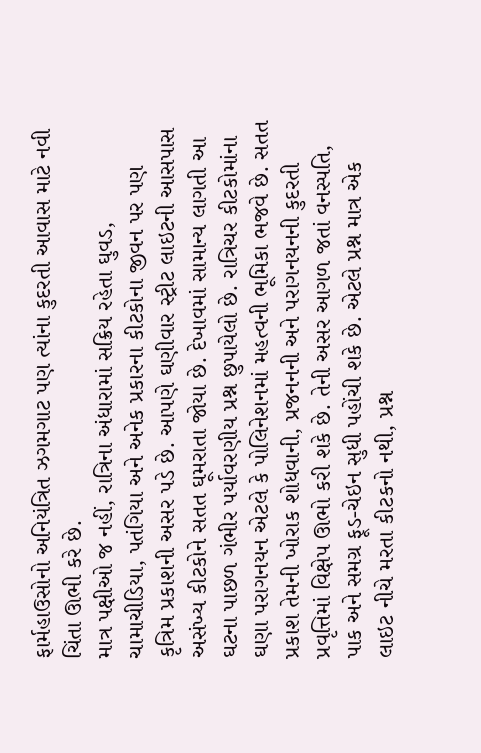ફાર્મહાઉસોનો અનિયંત્રિત ઝગમગાટ પણ ત્યાંના કુદરતી આવાસ માટે નવી ચિંતા ઊભી કરે છે.
માત્ર પક્ષીઓ જ નહીં, રાત્રિના અંધારામાં સક્રિય રહેતા ઘુવડ, ચામાચીડિયા, પતંગિયા અને અનેક પ્રકારના કીટકોના જીવન પર પણ કૃત્રિમ પ્રકાશની અસર પડે છે. આપણે ઘણીવાર સ્ટ્રીટ લાઇટની આસપાસ અસંખ્ય કીટકોને સતત ઘૂમરાતા જોયા છે. દેખાવમાં સામાન્ય લાગતી આ ઘટના પાછળ ગંભીર પર્યાવરણીય પ્રશ્ન છુપાયેલો છે. રાત્રિચર કીટકોમાંના ઘણા પરાગનયન એટલે કે પોલિનેશનમાં મહત્વની ભૂમિકા ભજવે છે. સતત પ્રકાશ તેમની ખોરાક શોધવાની, પ્રજનનની અને પરાગનયનની કુદરતી પ્રવૃત્તિમાં વિક્ષેપ ઊભો કરી શકે છે. તેની અસર આગળ જતાં વનસ્પતિ, પાક અને સમગ્ર ફૂડ-ચેઇન સુધી પહોંચી શકે છે. એટલે પ્રશ્ન માત્ર એક લાઇટ નીચે મરતા કીટકનો નથી, પ્રશ્ન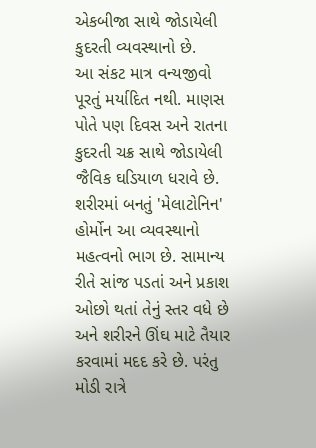એકબીજા સાથે જોડાયેલી કુદરતી વ્યવસ્થાનો છે.
આ સંકટ માત્ર વન્યજીવો પૂરતું મર્યાદિત નથી. માણસ પોતે પણ દિવસ અને રાતના કુદરતી ચક્ર સાથે જોડાયેલી જૈવિક ઘડિયાળ ધરાવે છે. શરીરમાં બનતું 'મેલાટોનિન' હોર્મોન આ વ્યવસ્થાનો મહત્વનો ભાગ છે. સામાન્ય રીતે સાંજ પડતાં અને પ્રકાશ ઓછો થતાં તેનું સ્તર વધે છે અને શરીરને ઊંઘ માટે તૈયાર કરવામાં મદદ કરે છે. પરંતુ મોડી રાત્રે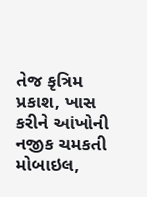તેજ કૃત્રિમ પ્રકાશ, ખાસ કરીને આંખોની નજીક ચમકતી મોબાઇલ,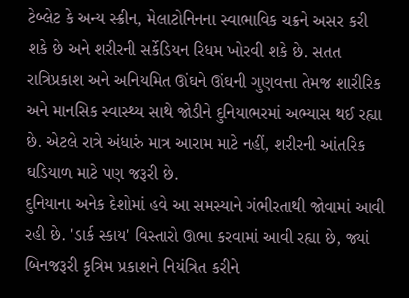ટેબ્લેટ કે અન્ય સ્ક્રીન, મેલાટોનિનના સ્વાભાવિક ચક્રને અસર કરી શકે છે અને શરીરની સર્કેડિયન રિધમ ખોરવી શકે છે. સતત રાત્રિપ્રકાશ અને અનિયમિત ઊંઘને ઊંઘની ગુણવત્તા તેમજ શારીરિક અને માનસિક સ્વાસ્થ્ય સાથે જોડીને દુનિયાભરમાં અભ્યાસ થઈ રહ્યા છે. એટલે રાત્રે અંધારું માત્ર આરામ માટે નહીં, શરીરની આંતરિક ઘડિયાળ માટે પણ જરૂરી છે.
દુનિયાના અનેક દેશોમાં હવે આ સમસ્યાને ગંભીરતાથી જોવામાં આવી રહી છે. 'ડાર્ક સ્કાય' વિસ્તારો ઊભા કરવામાં આવી રહ્યા છે, જ્યાં બિનજરૂરી કૃત્રિમ પ્રકાશને નિયંત્રિત કરીને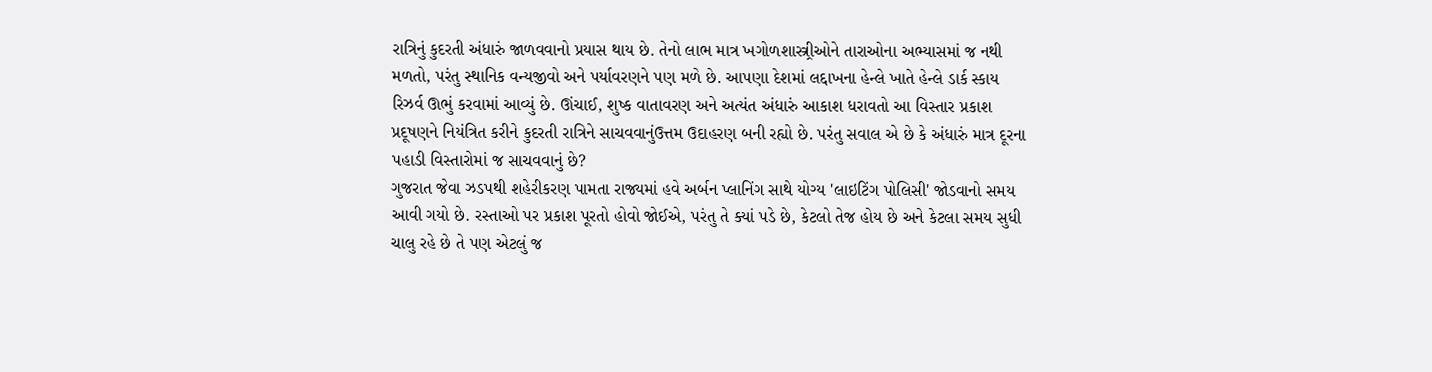રાત્રિનું કુદરતી અંધારું જાળવવાનો પ્રયાસ થાય છે. તેનો લાભ માત્ર ખગોળશાસ્ત્ર્રીઓને તારાઓના અભ્યાસમાં જ નથી મળતો, પરંતુ સ્થાનિક વન્યજીવો અને પર્યાવરણને પણ મળે છે. આપણા દેશમાં લદ્દાખના હેન્લે ખાતે હેન્લે ડાર્ક સ્કાય રિઝર્વ ઊભું કરવામાં આવ્યું છે. ઊંચાઈ, શુષ્ક વાતાવરણ અને અત્યંત અંધારું આકાશ ધરાવતો આ વિસ્તાર પ્રકાશ પ્રદૂષણને નિયંત્રિત કરીને કુદરતી રાત્રિને સાચવવાનુંઉત્તમ ઉદાહરણ બની રહ્યો છે. પરંતુ સવાલ એ છે કે અંધારું માત્ર દૂરના પહાડી વિસ્તારોમાં જ સાચવવાનું છે?
ગુજરાત જેવા ઝડપથી શહેરીકરણ પામતા રાજ્યમાં હવે અર્બન પ્લાનિંગ સાથે યોગ્ય 'લાઇટિંગ પોલિસી' જોડવાનો સમય આવી ગયો છે. રસ્તાઓ પર પ્રકાશ પૂરતો હોવો જોઈએ, પરંતુ તે ક્યાં પડે છે, કેટલો તેજ હોય છે અને કેટલા સમય સુધી ચાલુ રહે છે તે પણ એટલું જ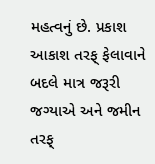મહત્વનું છે. પ્રકાશ આકાશ તરફ્ ફેલાવાને બદલે માત્ર જરૂરી જગ્યાએ અને જમીન તરફ્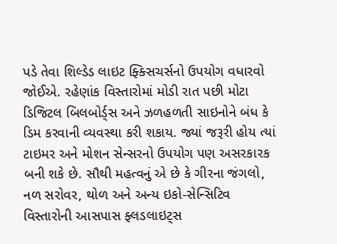પડે તેવા શિલ્ડેડ લાઇટ ફ્ક્સિચર્સનો ઉપયોગ વધારવો જોઈએ. રહેણાંક વિસ્તારોમાં મોડી રાત પછી મોટા ડિજિટલ બિલબોર્ડ્સ અને ઝળહળતી સાઇનોને બંધ કે ડિમ કરવાની વ્યવસ્થા કરી શકાય. જ્યાં જરૂરી હોય ત્યાં ટાઇમર અને મોશન સેન્સરનો ઉપયોગ પણ અસરકારક બની શકે છે. સૌથી મહત્વનું એ છે કે ગીરના જંગલો, નળ સરોવર, થોળ અને અન્ય ઇકો-સેન્સિટિવ વિસ્તારોની આસપાસ ફ્લડલાઇટ્સ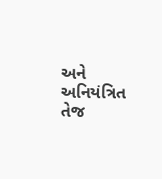અને અનિયંત્રિત તેજ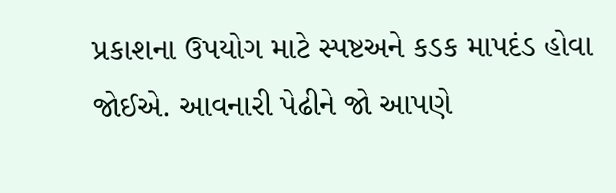પ્રકાશના ઉપયોગ માટે સ્પષ્ટઅને કડક માપદંડ હોવા જોઈએ. આવનારી પેઢીને જો આપણે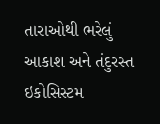તારાઓથી ભરેલું આકાશ અને તંદુરસ્ત ઇકોસિસ્ટમ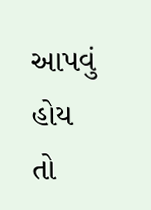આપવું હોય તો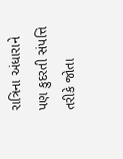રાત્રિના અંધારાને પણ કુદરતી સંપત્તિ તરીકે જોતા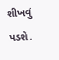શીખવું પડશે.